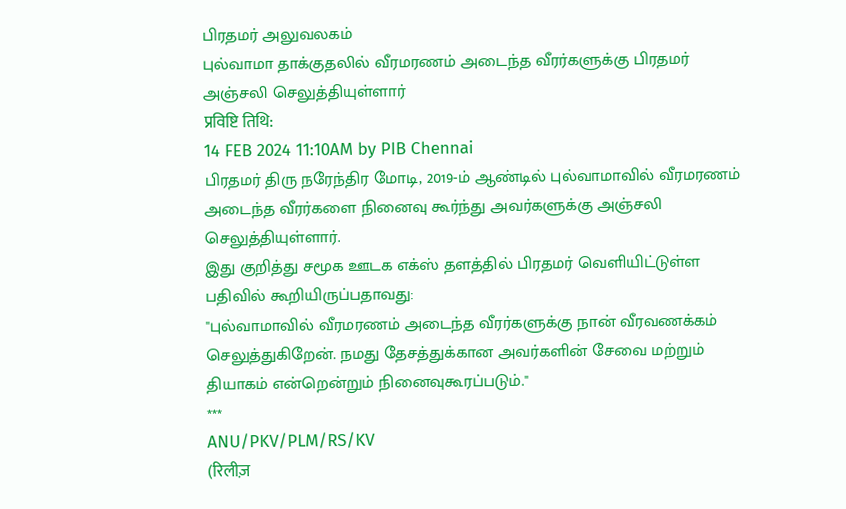பிரதமர் அலுவலகம்
புல்வாமா தாக்குதலில் வீரமரணம் அடைந்த வீரர்களுக்கு பிரதமர் அஞ்சலி செலுத்தியுள்ளார்
प्रविष्टि तिथि:
14 FEB 2024 11:10AM by PIB Chennai
பிரதமர் திரு நரேந்திர மோடி, 2019-ம் ஆண்டில் புல்வாமாவில் வீரமரணம் அடைந்த வீரர்களை நினைவு கூர்ந்து அவர்களுக்கு அஞ்சலி செலுத்தியுள்ளார்.
இது குறித்து சமூக ஊடக எக்ஸ் தளத்தில் பிரதமர் வெளியிட்டுள்ள பதிவில் கூறியிருப்பதாவது:
"புல்வாமாவில் வீரமரணம் அடைந்த வீரர்களுக்கு நான் வீரவணக்கம் செலுத்துகிறேன். நமது தேசத்துக்கான அவர்களின் சேவை மற்றும் தியாகம் என்றென்றும் நினைவுகூரப்படும்."
***
ANU/PKV/PLM/RS/KV
(रिलीज़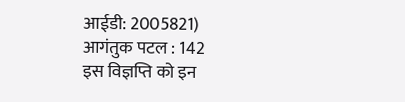आईडी: 2005821)
आगंतुक पटल : 142
इस विज्ञप्ति को इन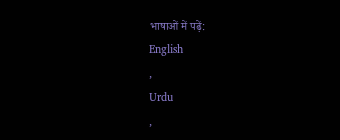भाषाओं में पढ़ें:
English
,
Urdu
,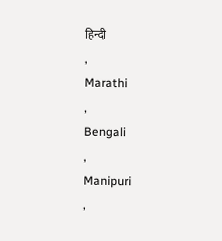हिन्दी
,
Marathi
,
Bengali
,
Manipuri
,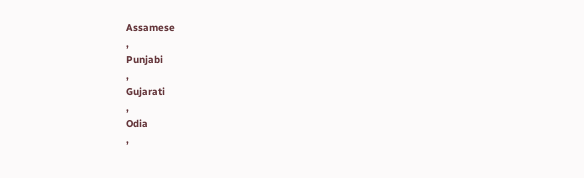Assamese
,
Punjabi
,
Gujarati
,
Odia
,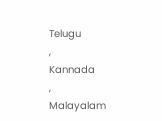Telugu
,
Kannada
,
Malayalam